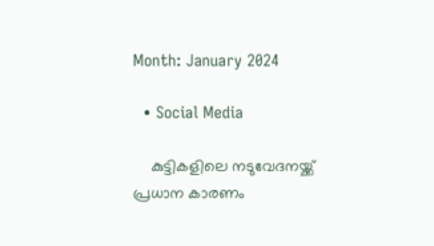Month: January 2024

  • Social Media

    കുട്ടികളിലെ നടുവേദനയ്ക്ക് പ്രധാന കാരണം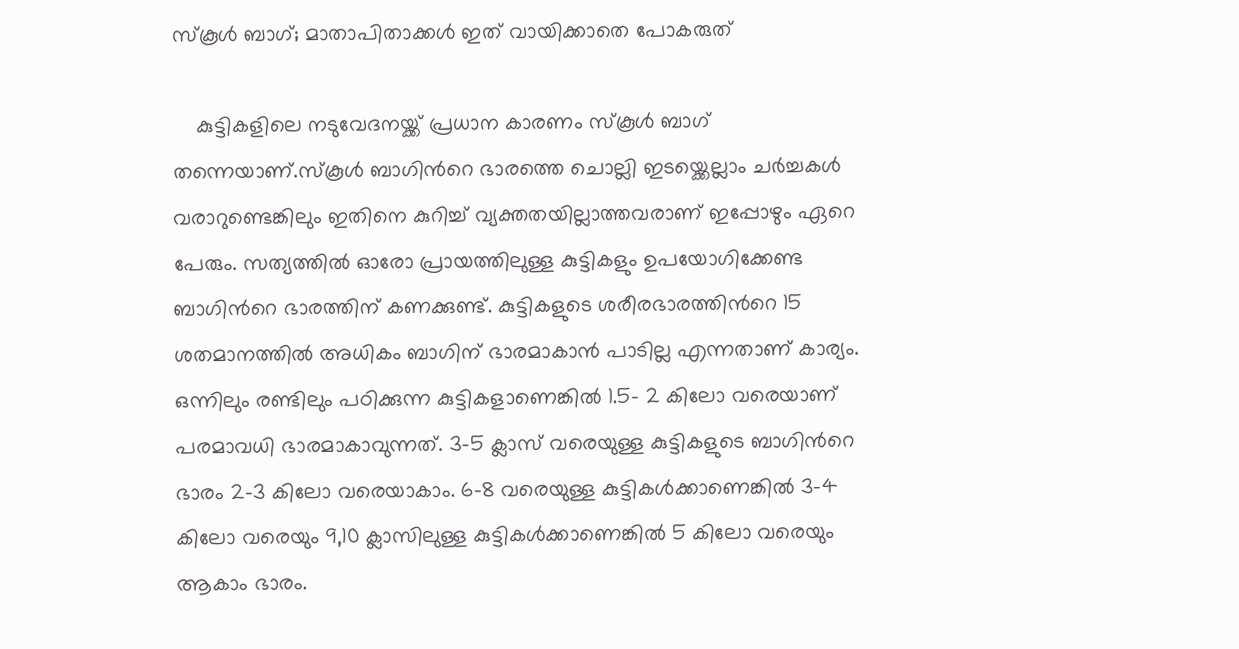സ്കൂൾ ബാഗ്; മാതാപിതാക്കൾ ഇത് വായിക്കാതെ പോകരുത്

    കുട്ടികളിലെ നടുവേദനയ്ക്ക് പ്രധാന കാരണം സ്കൂൾ ബാഗ് തന്നെയാണ്.സ്കൂള്‍ ബാഗിന്‍റെ ഭാരത്തെ ചൊല്ലി ഇടയ്ക്കെല്ലാം ചര്‍ച്ചകള്‍ വരാറുണ്ടെങ്കിലും ഇതിനെ കുറിച്ച്‌ വ്യക്തതയില്ലാത്തവരാണ് ഇപ്പോഴും ഏറെ പേരും. സത്യത്തില്‍ ഓരോ പ്രായത്തിലുള്ള കുട്ടികളും ഉപയോഗിക്കേണ്ട ബാഗിന്‍റെ ഭാരത്തിന് കണക്കുണ്ട്. കുട്ടികളുടെ ശരീരഭാരത്തിന്‍റെ 15 ശതമാനത്തില്‍ അധികം ബാഗിന് ഭാരമാകാൻ പാടില്ല എന്നതാണ് കാര്യം. ഒന്നിലും രണ്ടിലും പഠിക്കുന്ന കുട്ടികളാണെങ്കില്‍ 1.5- 2 കിലോ വരെയാണ് പരമാവധി ഭാരമാകാവുന്നത്. 3-5 ക്ലാസ് വരെയുള്ള കുട്ടികളുടെ ബാഗിന്‍റെ ഭാരം 2-3 കിലോ വരെയാകാം. 6-8 വരെയുള്ള കുട്ടികള്‍ക്കാണെങ്കില്‍ 3-4 കിലോ വരെയും 9,10 ക്ലാസിലുള്ള കുട്ടികള്‍ക്കാണെങ്കില്‍ 5 കിലോ വരെയും ആകാം ഭാരം.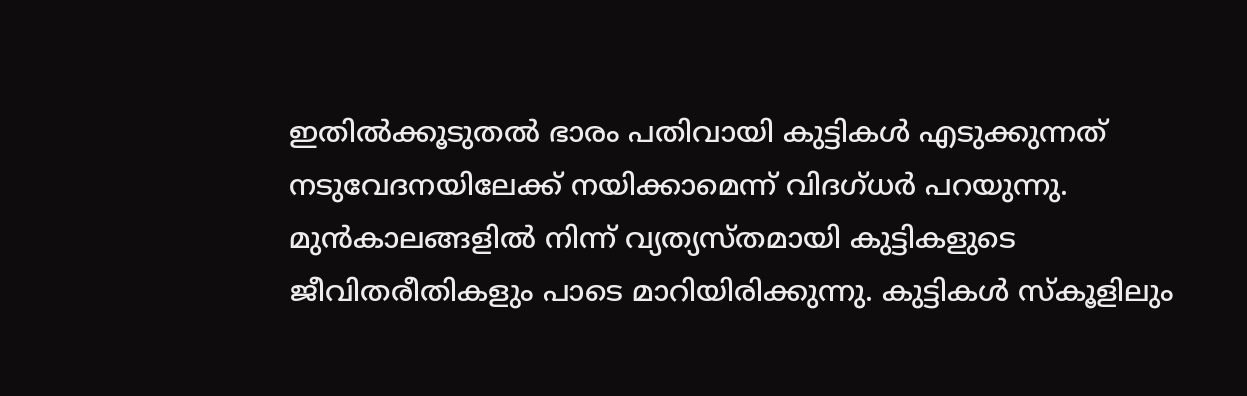ഇതില്‍ക്കൂടുതല്‍ ഭാരം പതിവായി കുട്ടികള്‍ എടുക്കുന്നത് നടുവേദനയിലേക്ക് നയിക്കാമെന്ന് വിദഗ്ധര്‍ പറയുന്നു. മുൻകാലങ്ങളില്‍ നിന്ന് വ്യത്യസ്തമായി കുട്ടികളുടെ ജീവിതരീതികളും പാടെ മാറിയിരിക്കുന്നു. കുട്ടികള്‍ സ്കൂളിലും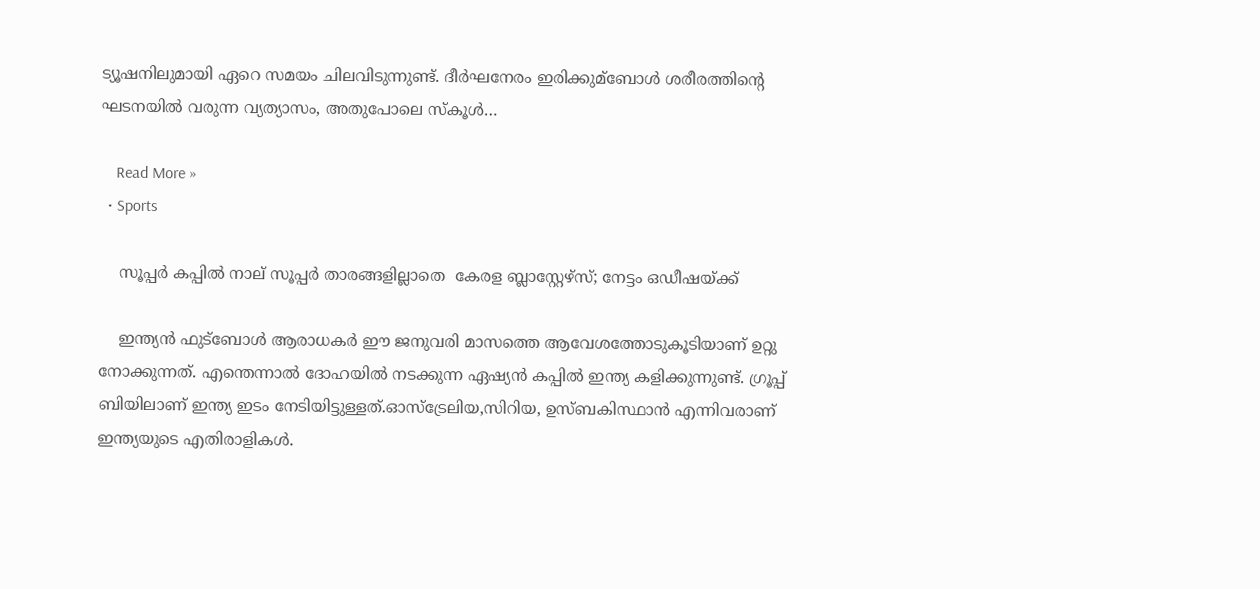ട്യൂഷനിലുമായി ഏറെ സമയം ചിലവിടുന്നുണ്ട്. ദീര്‍ഘനേരം ഇരിക്കുമ്ബോള്‍ ശരീരത്തിന്‍റെ ഘടനയില്‍ വരുന്ന വ്യത്യാസം, അതുപോലെ സ്കൂള്‍…

    Read More »
  • Sports

    സൂപ്പർ കപ്പിൽ നാല് സൂപ്പർ താരങ്ങളില്ലാതെ  കേരള ബ്ലാസ്റ്റേഴ്‌സ്; നേട്ടം ഒഡീഷയ്ക്ക്

    ഇന്ത്യൻ ഫുട്ബോൾ ആരാധകർ ഈ ജനുവരി മാസത്തെ ആവേശത്തോടുകൂടിയാണ് ഉറ്റു നോക്കുന്നത്. എന്തെന്നാൽ ദോഹയിൽ നടക്കുന്ന ഏഷ്യൻ കപ്പിൽ ഇന്ത്യ കളിക്കുന്നുണ്ട്. ഗ്രൂപ്പ് ബിയിലാണ് ഇന്ത്യ ഇടം നേടിയിട്ടുള്ളത്.ഓസ്ട്രേലിയ,സിറിയ, ഉസ്ബകിസ്ഥാൻ എന്നിവരാണ് ഇന്ത്യയുടെ എതിരാളികൾ.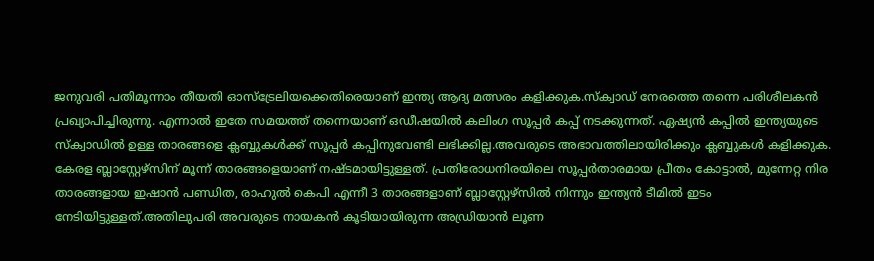ജനുവരി പതിമൂന്നാം തീയതി ഓസ്ട്രേലിയക്കെതിരെയാണ് ഇന്ത്യ ആദ്യ മത്സരം കളിക്കുക.സ്‌ക്വാഡ് നേരത്തെ തന്നെ പരിശീലകൻ പ്രഖ്യാപിച്ചിരുന്നു. എന്നാൽ ഇതേ സമയത്ത് തന്നെയാണ് ഒഡീഷയിൽ കലിംഗ സൂപ്പർ കപ്പ് നടക്കുന്നത്. ഏഷ്യൻ കപ്പിൽ ഇന്ത്യയുടെ സ്‌ക്വാഡിൽ ഉള്ള താരങ്ങളെ ക്ലബ്ബുകൾക്ക് സൂപ്പർ കപ്പിനുവേണ്ടി ലഭിക്കില്ല.അവരുടെ അഭാവത്തിലായിരിക്കും ക്ലബ്ബുകൾ കളിക്കുക. കേരള ബ്ലാസ്റ്റേഴ്സിന് മൂന്ന് താരങ്ങളെയാണ് നഷ്ടമായിട്ടുള്ളത്. പ്രതിരോധനിരയിലെ സൂപ്പർതാരമായ പ്രീതം കോട്ടാൽ, മുന്നേറ്റ നിര താരങ്ങളായ ഇഷാൻ പണ്ഡിത, രാഹുൽ കെപി എന്നീ 3 താരങ്ങളാണ് ബ്ലാസ്റ്റേഴ്സിൽ നിന്നും ഇന്ത്യൻ ടീമിൽ ഇടം നേടിയിട്ടുള്ളത്.അതിലുപരി അവരുടെ നായകൻ കൂടിയായിരുന്ന അഡ്രിയാൻ ലൂണ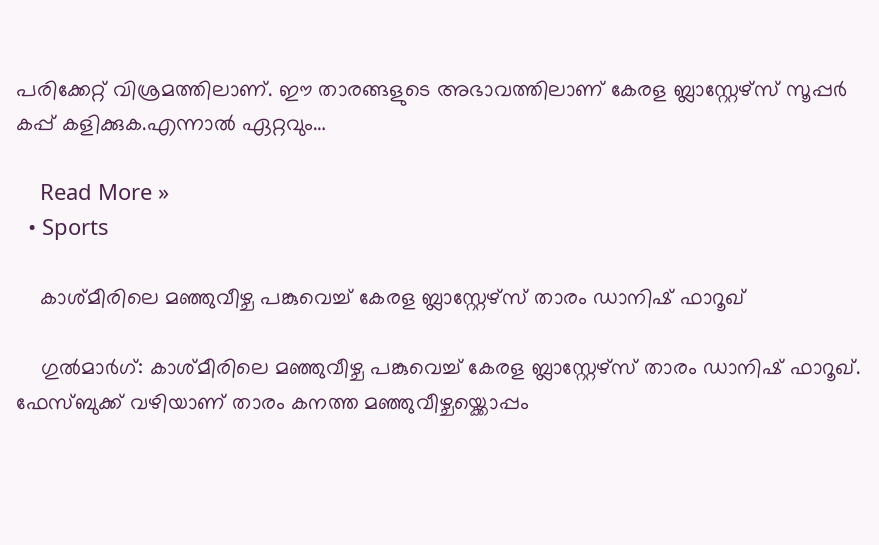പരിക്കേറ്റ് വിശ്രമത്തിലാണ്. ഈ താരങ്ങളുടെ അഭാവത്തിലാണ് കേരള ബ്ലാസ്റ്റേഴ്സ് സൂപ്പർ കപ്പ് കളിക്കുക.എന്നാൽ ഏറ്റവും…

    Read More »
  • Sports

    കാശ്മീരിലെ മഞ്ഞുവീഴ്ച പങ്കുവെച്ച് കേരള ബ്ലാസ്റ്റേഴ്സ് താരം ഡാനിഷ് ഫാറൂഖ്

    ഗുൽമാർഗ്: കാശ്മീരിലെ മഞ്ഞുവീഴ്ച പങ്കുവെച്ച് കേരള ബ്ലാസ്റ്റേഴ്സ് താരം ഡാനിഷ് ഫാറൂഖ്. ഫേസ്ബുക്ക് വഴിയാണ് താരം കനത്ത മഞ്ഞുവീഴ്ചയ്ക്കൊപ്പം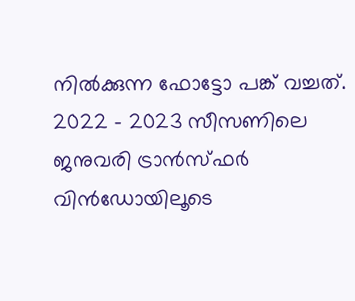നിൽക്കുന്ന ഫോട്ടോ പങ്ക് വച്ചത്. 2022 – 2023 സീസണിലെ ജനുവരി ട്രാന്‍സ്ഫര്‍ വിന്‍ഡോയിലൂടെ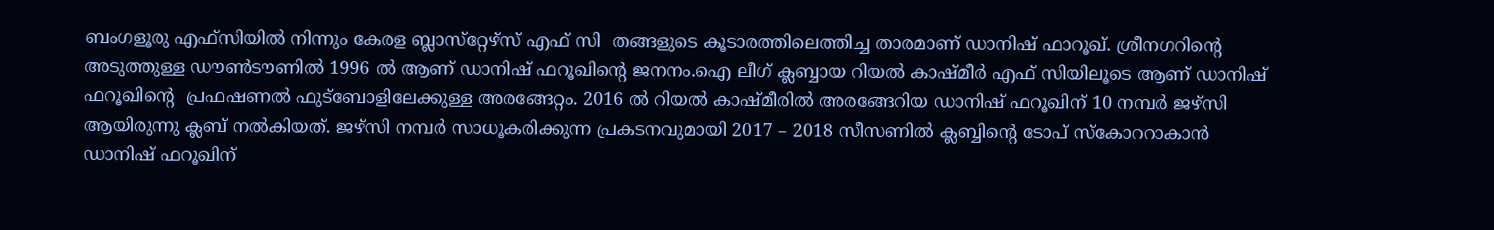ബംഗളൂരു എഫ്സിയിൽ നിന്നും കേരള ബ്ലാസ്‌റ്റേഴ്‌സ് എഫ് സി  തങ്ങളുടെ കൂടാരത്തിലെത്തിച്ച താരമാണ് ഡാനിഷ് ഫാറൂഖ്. ശ്രീനഗറിന്റെ അടുത്തുള്ള ഡൗണ്‍ടൗണില്‍ 1996 ല്‍ ആണ് ഡാനിഷ് ഫറൂഖിന്റെ ജനനം.ഐ ലീഗ് ക്ലബ്ബായ റിയല്‍ കാഷ്മീര്‍ എഫ് സിയിലൂടെ ആണ് ഡാനിഷ് ഫറൂഖിന്റെ  പ്രഫഷണല്‍ ഫുട്‌ബോളിലേക്കുള്ള അരങ്ങേറ്റം. 2016 ല്‍ റിയല്‍ കാഷ്മീരില്‍ അരങ്ങേറിയ ഡാനിഷ് ഫറൂഖിന് 10 നമ്പര്‍ ജഴ്‌സി ആയിരുന്നു ക്ലബ് നൽകിയത്. ജഴ്‌സി നമ്പര്‍ സാധൂകരിക്കുന്ന പ്രകടനവുമായി 2017 – 2018 സീസണില്‍ ക്ലബ്ബിന്റെ ടോപ് സ്‌കോററാകാൻ ഡാനിഷ് ഫറൂഖിന്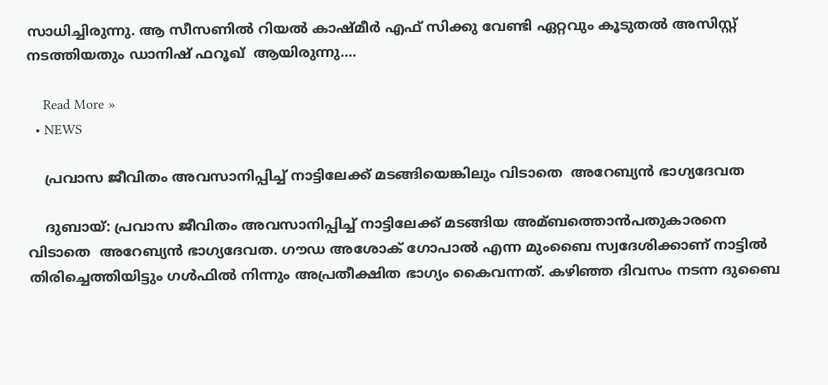സാധിച്ചിരുന്നു. ആ സീസണില്‍ റിയല്‍ കാഷ്മീര്‍ എഫ് സിക്കു വേണ്ടി ഏറ്റവും കൂടുതല്‍ അസിസ്റ്റ് നടത്തിയതും ഡാനിഷ് ഫറൂഖ്  ആയിരുന്നു.…

    Read More »
  • NEWS

    പ്രവാസ ജീവിതം അവസാനിപ്പിച്ച്‌ നാട്ടിലേക്ക് മടങ്ങിയെങ്കിലും വിടാതെ  അറേബ്യൻ ഭാഗ്യദേവത

    ദുബായ്: പ്രവാസ ജീവിതം അവസാനിപ്പിച്ച്‌ നാട്ടിലേക്ക് മടങ്ങിയ അമ്ബത്തൊൻപതുകാരനെ വിടാതെ  അറേബ്യൻ ഭാഗ്യദേവത. ഗൗഡ അശോക് ഗോപാല്‍ എന്ന മുംബൈ സ്വദേശിക്കാണ് നാട്ടില്‍ തിരിച്ചെത്തിയിട്ടും ഗള്‍ഫില്‍ നിന്നും അപ്രതീക്ഷിത ഭാഗ്യം കൈവന്നത്. കഴിഞ്ഞ ദിവസം നടന്ന ദുബൈ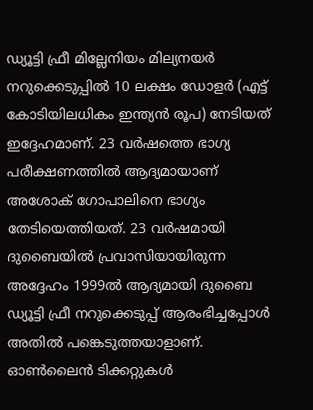ഡ്യൂട്ടി ഫ്രീ മില്ലേനിയം മില്യനയര്‍ നറുക്കെടുപ്പില്‍ 10 ലക്ഷം ഡോളര്‍ (എട്ട് കോടിയിലധികം ഇന്ത്യൻ രൂപ) നേടിയത് ഇദ്ദേഹമാണ്. 23 വര്‍ഷത്തെ ഭാഗ്യ പരീക്ഷണത്തില്‍ ആദ്യമായാണ് അശോക് ഗോപാലിനെ ഭാഗ്യം തേടിയെത്തിയത്. 23 വര്‍ഷമായി ദുബൈയില്‍ പ്രവാസിയായിരുന്ന അദ്ദേഹം 1999ല്‍ ആദ്യമായി ദുബൈ ഡ്യൂട്ടി ഫ്രീ നറുക്കെടുപ്പ് ആരംഭിച്ചപ്പോള്‍ അതില്‍ പങ്കെടുത്തയാളാണ്. ഓണ്‍ലൈൻ ടിക്കറ്റുകള്‍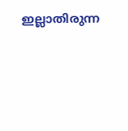ഇല്ലാതിരുന്ന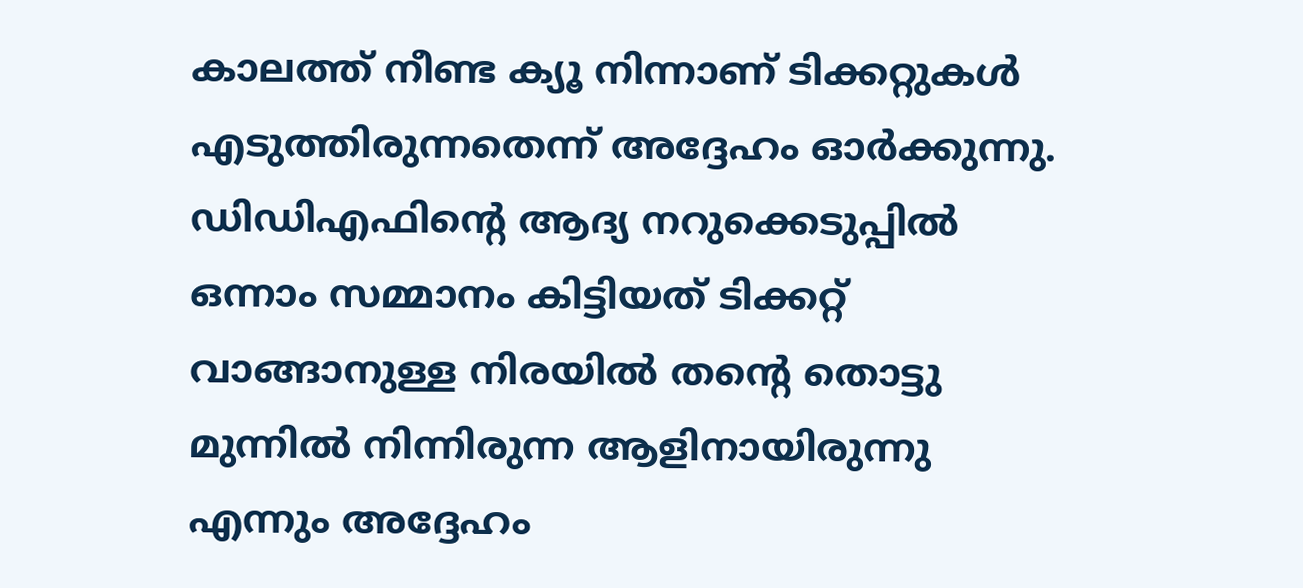കാലത്ത് നീണ്ട ക്യൂ നിന്നാണ് ടിക്കറ്റുകള്‍ എടുത്തിരുന്നതെന്ന് അദ്ദേഹം ഓര്‍ക്കുന്നു. ഡിഡിഎഫിന്റെ ആദ്യ നറുക്കെടുപ്പില്‍ ഒന്നാം സമ്മാനം കിട്ടിയത് ടിക്കറ്റ് വാങ്ങാനുള്ള നിരയില്‍ തന്റെ തൊട്ടു മുന്നില്‍ നിന്നിരുന്ന ആളിനായിരുന്നു എന്നും അദ്ദേഹം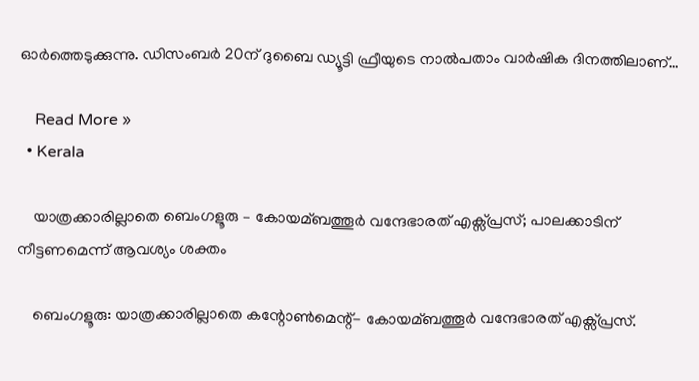ഓര്‍ത്തെടുക്കുന്നു. ഡിസംബര്‍ 20ന് ദുബൈ ഡ്യൂട്ടി ഫ്രീയുടെ നാല്‍പതാം വാര്‍ഷിക ദിനത്തിലാണ്…

    Read More »
  • Kerala

    യാത്രക്കാരില്ലാതെ ബെംഗളൂരു – കോയമ്ബത്തൂര്‍ വന്ദേഭാരത് എക്സ്പ്രസ്; പാലക്കാടിന് നീട്ടണമെന്ന് ആവശ്യം ശക്തം

    ബെംഗളൂരു: യാത്രക്കാരില്ലാതെ കന്റോണ്‍മെന്റ്- കോയമ്ബത്തൂര്‍ വന്ദേഭാരത് എക്സ്പ്രസ്.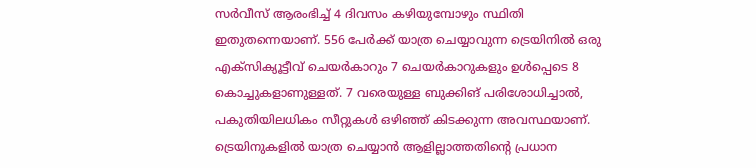സര്‍വീസ് ആരംഭിച്ച്‌ 4 ദിവസം കഴിയുമ്പോഴും സ്ഥിതി ഇതുതന്നെയാണ്. 556 പേര്‍ക്ക് യാത്ര ചെയ്യാവുന്ന ട്രെയിനില്‍ ഒരു എക്സിക്യൂട്ടീവ് ചെയര്‍കാറും 7 ചെയര്‍കാറുകളും ഉള്‍പ്പെടെ 8 കൊച്ചുകളാണുള്ളത്. 7 വരെയുള്ള ബുക്കിങ് പരിശോധിച്ചാല്‍, പകുതിയിലധികം സീറ്റുകള്‍ ഒഴിഞ്ഞ് കിടക്കുന്ന അവസ്ഥയാണ്. ട്രെയിനുകളില്‍ യാത്ര ചെയ്യാൻ ആളില്ലാത്തതിന്റെ പ്രധാന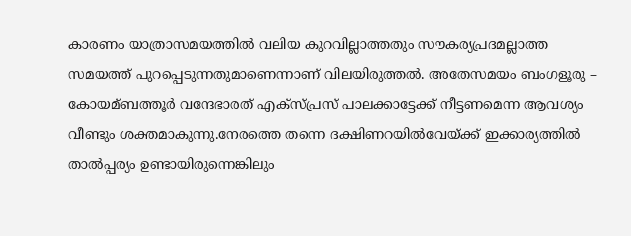കാരണം യാത്രാസമയത്തില്‍ വലിയ കുറവില്ലാത്തതും സൗകര്യപ്രദമല്ലാത്ത സമയത്ത് പുറപ്പെടുന്നതുമാണെന്നാണ് വിലയിരുത്തൽ. അതേസമയം ബംഗളൂരു – കോയമ്ബത്തൂർ വന്ദേഭാരത് എക്സ്‌പ്രസ് പാലക്കാട്ടേക്ക് നീട്ടണമെന്ന ആവശ്യം വീണ്ടും ശക്തമാകുന്നു.നേരത്തെ തന്നെ ദക്ഷിണറയിൽവേയ്ക്ക് ഇക്കാര്യത്തിൽ താൽപ്പര്യം ഉണ്ടായിരുന്നെങ്കിലും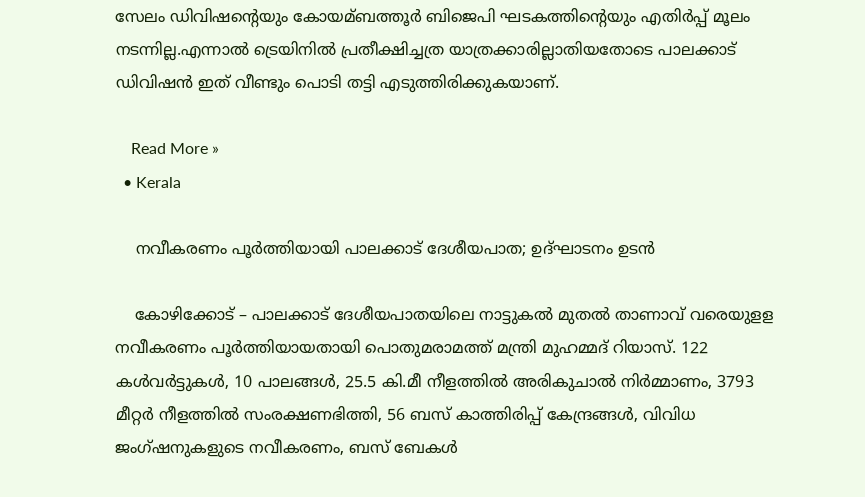സേലം ഡിവിഷന്റെയും കോയമ്ബത്തൂർ ബിജെപി ഘടകത്തിന്റെയും എതിർപ്പ് മൂലം നടന്നില്ല.എന്നാൽ ട്രെയിനിൽ പ്രതീക്ഷിച്ചത്ര യാത്രക്കാരില്ലാതിയതോടെ പാലക്കാട് ഡിവിഷൻ ഇത് വീണ്ടും പൊടി തട്ടി എടുത്തിരിക്കുകയാണ്.

    Read More »
  • Kerala

    നവീകരണം പൂർത്തിയായി പാലക്കാട് ദേശീയപാത; ഉദ്ഘാടനം ഉടൻ

    കോഴിക്കോട് – പാലക്കാട് ദേശീയപാതയിലെ നാട്ടുകല്‍ മുതല്‍ താണാവ് വരെയുളള നവീകരണം പൂര്‍ത്തിയായതായി പൊതുമരാമത്ത് മന്ത്രി മുഹമ്മദ് റിയാസ്. 122 കള്‍വര്‍ട്ടുകള്‍, 10 പാലങ്ങള്‍, 25.5 കി.മീ നീളത്തില്‍ അരികുചാല്‍ നിര്‍മ്മാണം, 3793 മീറ്റര്‍ നീളത്തില്‍ സംരക്ഷണഭിത്തി, 56 ബസ് കാത്തിരിപ്പ് കേന്ദ്രങ്ങള്‍, വിവിധ ജംഗ്ഷനുകളുടെ നവീകരണം, ബസ് ബേകള്‍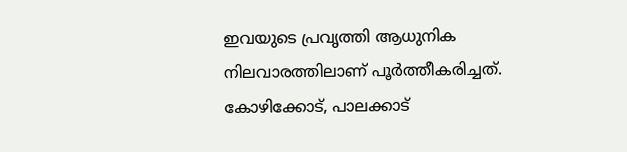ഇവയുടെ പ്രവൃത്തി ആധുനിക നിലവാരത്തിലാണ് പൂര്‍ത്തീകരിച്ചത്. കോഴിക്കോട്, പാലക്കാട്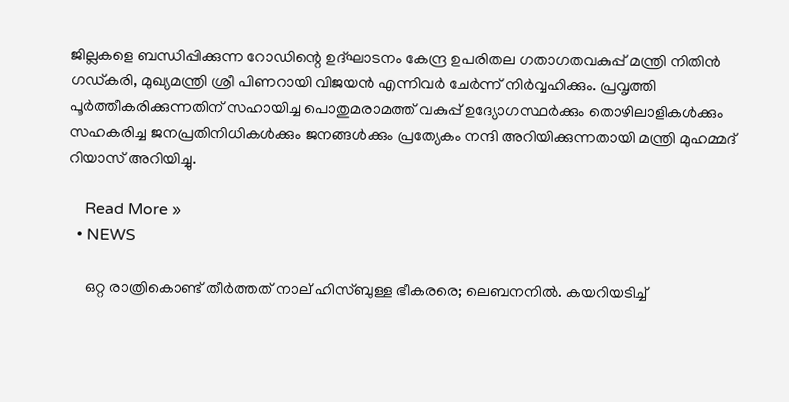ജില്ലകളെ ബന്ധിപ്പിക്കുന്ന റോഡിന്റെ ഉദ്ഘാടനം കേന്ദ്ര ഉപരിതല ഗതാഗതവകുപ്പ് മന്ത്രി നിതിന്‍ ഗഡ്കരി, മുഖ്യമന്ത്രി ശ്രീ പിണറായി വിജയൻ എന്നിവര്‍ ചേര്‍ന്ന് നിര്‍വ്വഹിക്കും. പ്രവൃത്തി പൂര്‍ത്തീകരിക്കുന്നതിന് സഹായിച്ച പൊതുമരാമത്ത് വകുപ്പ് ഉദ്യോഗസ്ഥര്‍ക്കും തൊഴിലാളികള്‍ക്കും സഹകരിച്ച ജനപ്രതിനിധികള്‍ക്കും ജനങ്ങള്‍ക്കും പ്രത്യേകം നന്ദി അറിയിക്കുന്നതായി മന്ത്രി മുഹമ്മദ് റിയാസ് അറിയിച്ചു.

    Read More »
  • NEWS

    ഒറ്റ രാത്രികൊണ്ട് തീര്‍ത്തത് നാല് ഹിസ്ബുള്ള ഭീകരരെ; ലെബനനില്‍. കയറിയടിച്ച്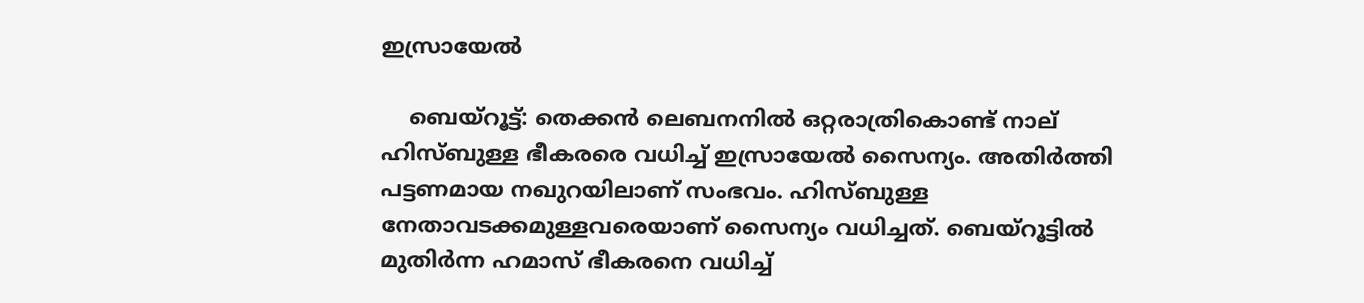ഇസ്രായേൽ

    ബെയ്റൂട്ട്: തെക്കൻ ലെബനനില്‍ ഒറ്റരാത്രികൊണ്ട് നാല് ഹിസ്ബുള്ള ഭീകരരെ വധിച്ച്‌ ഇസ്രായേല്‍ സൈന്യം. അതിര്‍ത്തി പട്ടണമായ നഖുറയിലാണ് സംഭവം. ഹിസ്ബുള്ള നേതാവടക്കമുള്ളവരെയാണ് സൈന്യം വധിച്ചത്. ബെയ്‌റൂട്ടില്‍ മുതിര്‍ന്ന ഹമാസ് ഭീകരനെ വധിച്ച്‌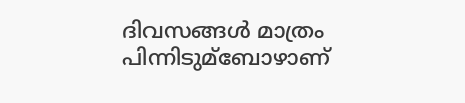ദിവസങ്ങള്‍ മാത്രം പിന്നിടുമ്ബോഴാണ്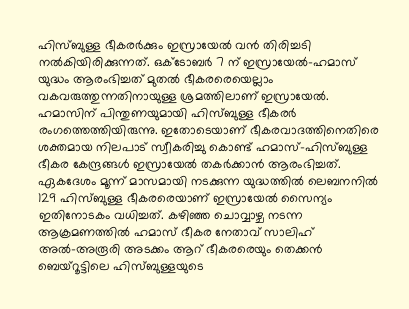ഹിസ്ബുള്ള ഭീകരര്‍ക്കും ഇസ്രായേല്‍ വൻ തിരിച്ചടി നല്‍കിയിരിക്കുന്നത്. ഒക്ടോബര്‍ 7 ന് ഇസ്രായേല്‍-ഹമാസ് യുദ്ധം ആരംഭിച്ചത് മുതല്‍ ഭീകരരെയെല്ലാം വകവരുത്തുന്നതിനായുള്ള ശ്രമത്തിലാണ് ഇസ്രായേല്‍. ഹമാസിന് പിന്തുണയുമായി ഹിസ്ബുള്ള ഭീകരര്‍ രംഗത്തെത്തിയിരുന്നു. ഇതോടെയാണ് ഭീകരവാദത്തിനെതിരെ ശക്തമായ നിലപാട് സ്വീകരിച്ചു കൊണ്ട് ഹമാസ്-ഹിസ്ബുള്ള ഭീകര കേന്ദ്രങ്ങള്‍ ഇസ്രായേല്‍ തകര്‍ക്കാൻ ആരംഭിച്ചത്. ഏകദേശം മൂന്ന് മാസമായി നടക്കുന്ന യുദ്ധത്തില്‍ ലെബനനില്‍ 129 ഹിസ്ബുള്ള ഭീകരരെയാണ് ഇസ്രായേല്‍ സൈന്യം ഇതിനോടകം വധിച്ചത്. കഴിഞ്ഞ ചൊവ്വാഴ്ച നടന്ന ആക്രമണത്തില്‍ ഹമാസ് ഭീകര നേതാവ് സാലിഹ് അല്‍-അരൂരി അടക്കം ആറ് ഭീകരരെയും തെക്കൻ ബെയ്‌റൂട്ടിലെ ഹിസ്ബുള്ളയുടെ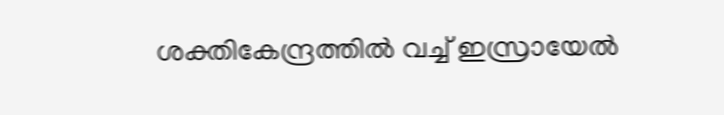ശക്തികേന്ദ്രത്തില്‍ വച്ച്‌ ഇസ്രായേല്‍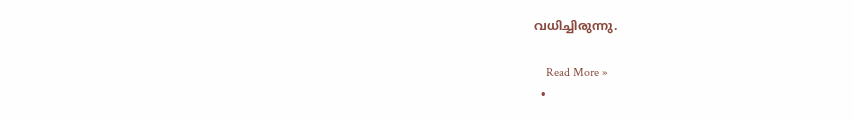വധിച്ചിരുന്നു.

    Read More »
  •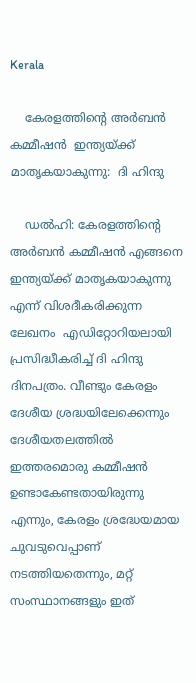Kerala

    കേരളത്തിന്റെ അര്‍ബൻ കമ്മീഷൻ  ഇന്ത്യയ്ക്ക് മാതൃകയാകുന്നു:  ദി ഹിന്ദു

    ഡല്‍ഹി: കേരളത്തിന്റെ അര്‍ബൻ കമ്മീഷൻ എങ്ങനെ ഇന്ത്യയ്ക്ക് മാതൃകയാകുന്നു എന്ന് വിശദീകരിക്കുന്ന ലേഖനം  എഡിറ്റോറിയലായി  പ്രസിദ്ധീകരിച്ച് ദി ഹിന്ദു ദിനപത്രം. വീണ്ടും കേരളം ദേശീയ ശ്രദ്ധയിലേക്കെന്നും ദേശീയതലത്തില്‍ ഇത്തരമൊരു കമ്മീഷൻ ഉണ്ടാകേണ്ടതായിരുന്നു എന്നും, കേരളം ശ്രദ്ധേയമായ ചുവടുവെപ്പാണ് നടത്തിയതെന്നും, മറ്റ് സംസ്ഥാനങ്ങളും ഇത്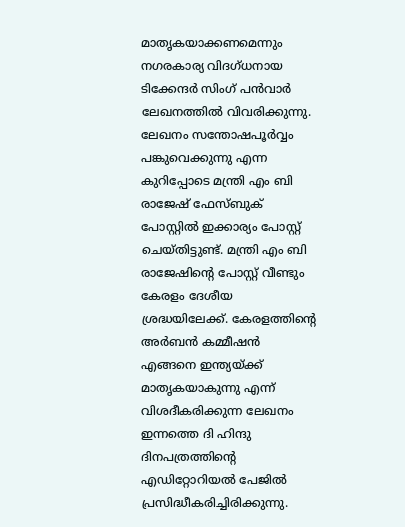മാതൃകയാക്കണമെന്നും നഗരകാര്യ വിദഗ്ധനായ ടിക്കേന്ദര്‍ സിംഗ് പൻവാര്‍ ലേഖനത്തിൽ വിവരിക്കുന്നു. ലേഖനം സന്തോഷപൂര്‍വ്വം പങ്കുവെക്കുന്നു എന്ന കുറിപ്പോടെ മന്ത്രി എം ബി രാജേഷ് ഫേസ്ബുക് പോസ്റ്റില്‍ ഇക്കാര്യം പോസ്റ്റ് ചെയ്തിട്ടുണ്ട്. മന്ത്രി എം ബി രാജേഷിന്റെ പോസ്റ്റ് വീണ്ടും കേരളം ദേശീയ ശ്രദ്ധയിലേക്ക്. കേരളത്തിന്റെ അര്‍ബൻ കമ്മീഷൻ എങ്ങനെ ഇന്ത്യയ്ക്ക് മാതൃകയാകുന്നു എന്ന് വിശദീകരിക്കുന്ന ലേഖനം ഇന്നത്തെ ദി ഹിന്ദു ദിനപത്രത്തിന്റെ എഡിറ്റോറിയല്‍ പേജില്‍ പ്രസിദ്ധീകരിച്ചിരിക്കുന്നു.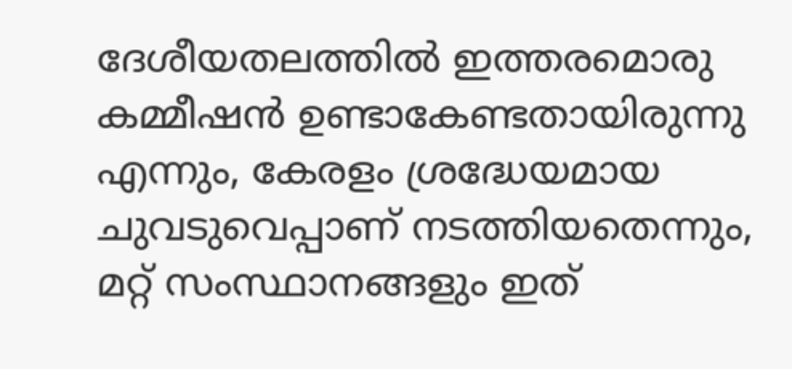ദേശീയതലത്തില്‍ ഇത്തരമൊരു കമ്മീഷൻ ഉണ്ടാകേണ്ടതായിരുന്നു എന്നും, കേരളം ശ്രദ്ധേയമായ ചുവടുവെപ്പാണ് നടത്തിയതെന്നും, മറ്റ് സംസ്ഥാനങ്ങളും ഇത്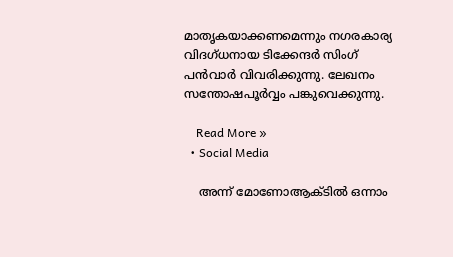മാതൃകയാക്കണമെന്നും നഗരകാര്യ വിദഗ്ധനായ ടിക്കേന്ദര്‍ സിംഗ് പൻവാര്‍ വിവരിക്കുന്നു. ലേഖനം സന്തോഷപൂര്‍വ്വം പങ്കുവെക്കുന്നു.

    Read More »
  • Social Media

    അന്ന് മോണോആക്ടില്‍ ഒന്നാം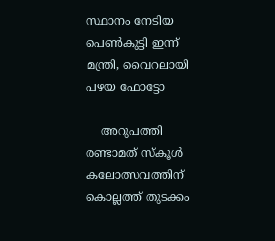സ്ഥാനം നേടിയ പെണ്‍കുട്ടി ഇന്ന് മന്ത്രി, വൈറലായി പഴയ ഫോട്ടോ

    അറുപത്തി രണ്ടാമത് സ്‌കൂള്‍ കലോത്സവത്തിന് കൊല്ലത്ത് തുടക്കം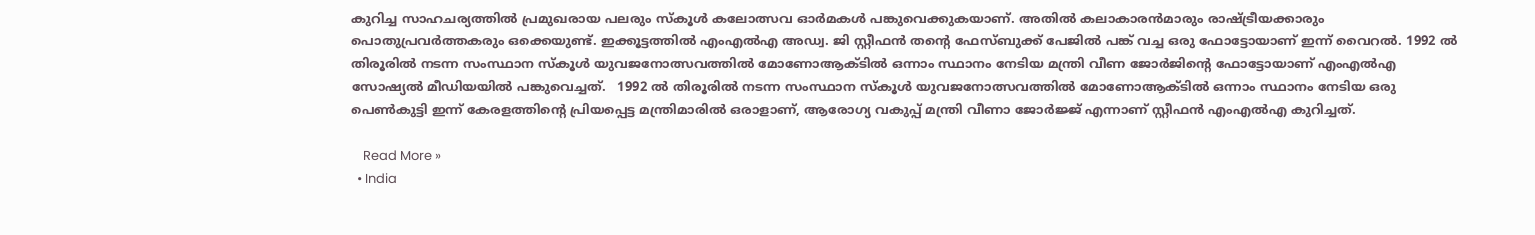കുറിച്ച സാഹചര്യത്തില്‍ പ്രമുഖരായ പലരും സ്‌കൂള്‍ കലോത്സവ ഓര്‍മകള്‍ പങ്കുവെക്കുകയാണ്. അതില്‍ കലാകാരന്‍മാരും രാഷ്ട്രീയക്കാരും പൊതുപ്രവര്‍ത്തകരും ഒക്കെയുണ്ട്. ഇക്കൂട്ടത്തിൽ എംഎല്‍എ അഡ്വ. ജി സ്റ്റീഫന്‍ തന്റെ ഫേസ്ബുക്ക് പേജിൽ പങ്ക് വച്ച ഒരു ഫോട്ടോയാണ് ഇന്ന് വൈറൽ. 1992 ല്‍ തിരൂരില്‍ നടന്ന സംസ്ഥാന സ്‌കൂള്‍ യുവജനോത്സവത്തില്‍ മോണോആക്ടില്‍ ഒന്നാം സ്ഥാനം നേടിയ മന്ത്രി വീണ ജോര്‍ജിന്റെ ഫോട്ടോയാണ് എംഎല്‍എ സോഷ്യല്‍ മീഡിയയില്‍ പങ്കുവെച്ചത്.   1992 ല്‍ തിരൂരില്‍ നടന്ന സംസ്ഥാന സ്‌കൂള്‍ യുവജനോത്സവത്തില്‍ മോണോആക്ടില്‍ ഒന്നാം സ്ഥാനം നേടിയ ഒരു പെണ്‍കുട്ടി ഇന്ന് കേരളത്തിന്റെ പ്രിയപ്പെട്ട മന്ത്രിമാരില്‍ ഒരാളാണ്, ആരോഗ്യ വകുപ്പ് മന്ത്രി വീണാ ജോര്‍ജ്ജ് എന്നാണ് സ്റ്റീഫന്‍ എംഎല്‍എ കുറിച്ചത്.

    Read More »
  • India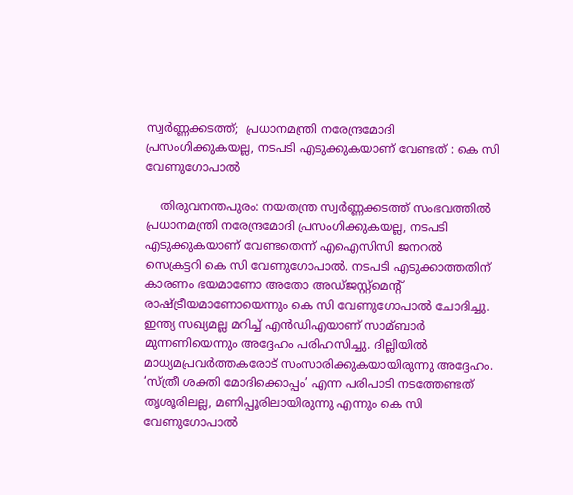സ്വര്‍ണ്ണക്കടത്ത്;  പ്രധാനമന്ത്രി നരേന്ദ്രമോദി പ്രസംഗിക്കുകയല്ല, നടപടി എടുക്കുകയാണ് വേണ്ടത് : കെ സി വേണുഗോപാല്‍

    തിരുവനന്തപുരം: നയതന്ത്ര സ്വര്‍ണ്ണക്കടത്ത് സംഭവത്തില്‍ പ്രധാനമന്ത്രി നരേന്ദ്രമോദി പ്രസംഗിക്കുകയല്ല, നടപടി എടുക്കുകയാണ് വേണ്ടതെന്ന് എഐസിസി ജനറല്‍ സെക്രട്ടറി കെ സി വേണുഗോപാല്‍. നടപടി എടുക്കാത്തതിന് കാരണം ഭയമാണോ അതോ അഡ്ജസ്റ്റ്‌മെന്റ് രാഷ്ട്രീയമാണോയെന്നും കെ സി വേണുഗോപാല്‍ ചോദിച്ചു. ഇന്ത്യ സഖ്യമല്ല മറിച്ച്‌ എന്‍ഡിഎയാണ് സാമ്ബാര്‍ മുന്നണിയെന്നും അദ്ദേഹം പരിഹസിച്ചു. ദില്ലിയില്‍ മാധ്യമപ്രവര്‍ത്തകരോട് സംസാരിക്കുകയായിരുന്നു അദ്ദേഹം.  ‘സ്ത്രീ ശക്തി മോദിക്കൊപ്പം’ എന്ന പരിപാടി നടത്തേണ്ടത് തൃശൂരിലല്ല, മണിപ്പൂരിലായിരുന്നു എന്നും കെ സി വേണുഗോപാൽ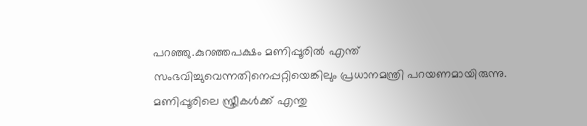പറഞ്ഞു.കുറഞ്ഞപക്ഷം മണിപ്പൂരില്‍ എന്ത് സംഭവിച്ചുവെന്നതിനെപ്പറ്റിയെങ്കിലും പ്രധാനമന്ത്രി പറയണമായിരുന്നു. മണിപ്പൂരിലെ സ്ത്രീകള്‍ക്ക് എന്തു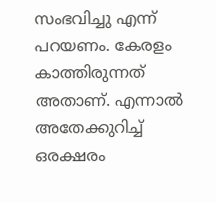സംഭവിച്ചു എന്ന് പറയണം. കേരളം കാത്തിരുന്നത് അതാണ്. എന്നാല്‍ അതേക്കുറിച്ച്‌ ഒരക്ഷരം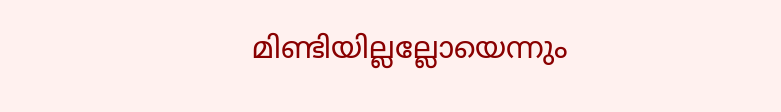മിണ്ടിയില്ലല്ലോയെന്നും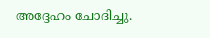അദ്ദേഹം ചോദിച്ചു.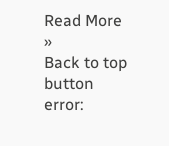Read More »
Back to top button
error: